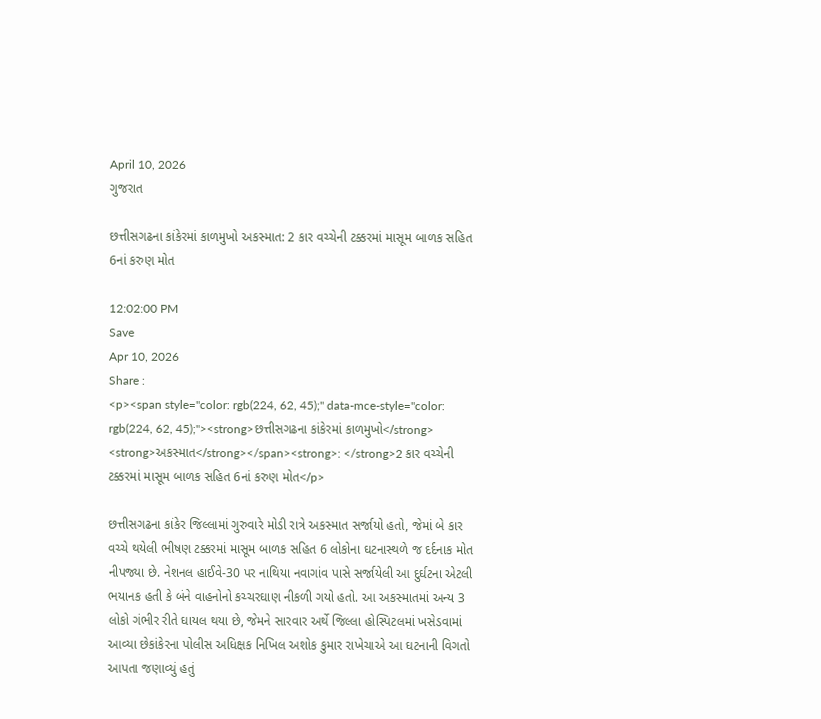April 10, 2026
ગુજરાત

છત્તીસગઢના કાંકેરમાં કાળમુખો અકસ્માત: 2 કાર વચ્ચેની ટક્કરમાં માસૂમ બાળક સહિત 6નાં કરુણ મોત

12:02:00 PM
Save
Apr 10, 2026
Share :
<p><span style="color: rgb(224, 62, 45);" data-mce-style="color: rgb(224, 62, 45);"><strong>છત્તીસગઢના કાંકેરમાં કાળમુખો</strong> <strong>અકસ્માત</strong></span><strong>: </strong>2 કાર વચ્ચેની ટક્કરમાં માસૂમ બાળક સહિત 6નાં કરુણ મોત</p>

છત્તીસગઢના કાંકેર જિલ્લામાં ગુરુવારે મોડી રાત્રે અકસ્માત સર્જાયો હતો, જેમાં બે કાર વચ્ચે થયેલી ભીષણ ટક્કરમાં માસૂમ બાળક સહિત 6 લોકોના ઘટનાસ્થળે જ દર્દનાક મોત નીપજ્યા છે. નેશનલ હાઈવે-30 પર નાથિયા નવાગાંવ પાસે સર્જાયેલી આ દુર્ઘટના એટલી ભયાનક હતી કે બંને વાહનોનો કચ્ચરઘાણ નીકળી ગયો હતો. આ અકસ્માતમાં અન્ય 3 લોકો ગંભીર રીતે ઘાયલ થયા છે, જેમને સારવાર અર્થે જિલ્લા હોસ્પિટલમાં ખસેડવામાં આવ્યા છેકાંકેરના પોલીસ અધિક્ષક નિખિલ અશોક કુમાર રાખેચાએ આ ઘટનાની વિગતો આપતા જણાવ્યું હતું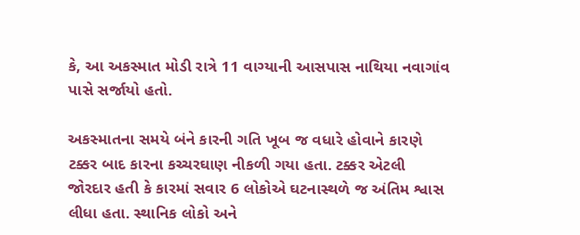કે, આ અકસ્માત મોડી રાત્રે 11 વાગ્યાની આસપાસ નાથિયા નવાગાંવ પાસે સર્જાયો હતો.

અકસ્માતના સમયે બંને કારની ગતિ ખૂબ જ વધારે હોવાને કારણે ટક્કર બાદ કારના કચ્ચરઘાણ નીકળી ગયા હતા. ટક્કર એટલી જોરદાર હતી કે કારમાં સવાર 6 લોકોએ ઘટનાસ્થળે જ અંતિમ શ્વાસ લીધા હતા. સ્થાનિક લોકો અને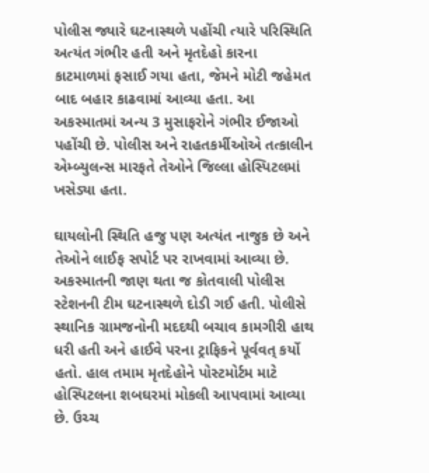પોલીસ જ્યારે ઘટનાસ્થળે પહોંચી ત્યારે પરિસ્થિતિ અત્યંત ગંભીર હતી અને મૃતદેહો કારના કાટમાળમાં ફસાઈ ગયા હતા, જેમને મોટી જહેમત બાદ બહાર કાઢવામાં આવ્યા હતા. આ અકસ્માતમાં અન્ય 3 મુસાફરોને ગંભીર ઈજાઓ પહોંચી છે. પોલીસ અને રાહતકર્મીઓએ તત્કાલીન એમ્બ્યુલન્સ મારફતે તેઓને જિલ્લા હોસ્પિટલમાં ખસેડ્યા હતા.

ઘાયલોની સ્થિતિ હજુ પણ અત્યંત નાજુક છે અને તેઓને લાઈફ સપોર્ટ પર રાખવામાં આવ્યા છે. અકસ્માતની જાણ થતા જ કોતવાલી પોલીસ સ્ટેશનની ટીમ ઘટનાસ્થળે દોડી ગઈ હતી. પોલીસે સ્થાનિક ગ્રામજનોની મદદથી બચાવ કામગીરી હાથ ધરી હતી અને હાઈવે પરના ટ્રાફિકને પૂર્વવત્ કર્યો હતો. હાલ તમામ મૃતદેહોને પોસ્ટમોર્ટમ માટે હોસ્પિટલના શબઘરમાં મોકલી આપવામાં આવ્યા છે. ઉચ્ચ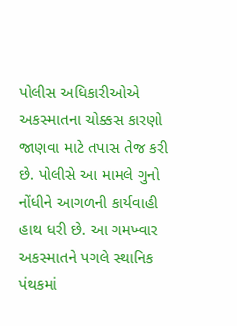પોલીસ અધિકારીઓએ અકસ્માતના ચોક્કસ કારણો જાણવા માટે તપાસ તેજ કરી છે. પોલીસે આ મામલે ગુનો નોંધીને આગળની કાર્યવાહી હાથ ધરી છે. આ ગમખ્વાર અકસ્માતને પગલે સ્થાનિક પંથકમાં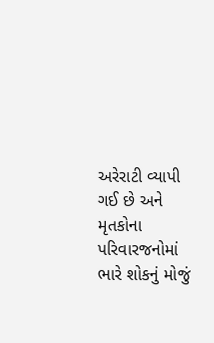અરેરાટી વ્યાપી ગઈ છે અને મૃતકોના પરિવારજનોમાં ભારે શોકનું મોજું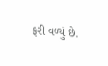ફરી વળ્યું છે.